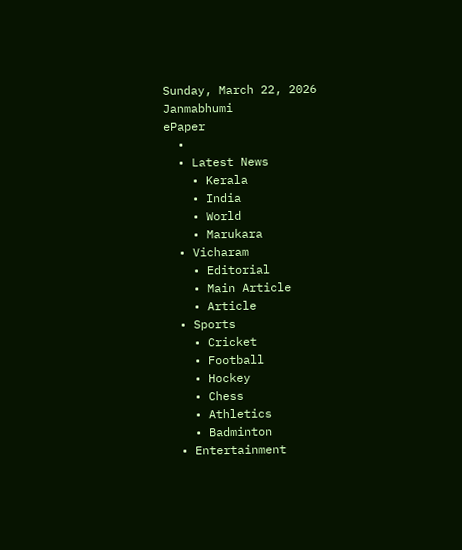Sunday, March 22, 2026
Janmabhumi
ePaper
  •
  • Latest News
    • Kerala
    • India
    • World
    • Marukara
  • Vicharam
    • Editorial
    • Main Article
    • Article
  • Sports
    • Cricket
    • Football
    • Hockey
    • Chess
    • Athletics
    • Badminton
  • Entertainment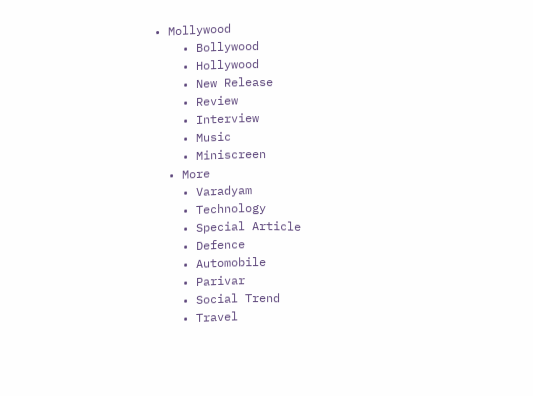• Mollywood
    • Bollywood
    • Hollywood
    • New Release
    • Review
    • Interview
    • Music
    • Miniscreen
  • More
    • Varadyam
    • Technology
    • Special Article
    • Defence
    • Automobile
    • Parivar
    • Social Trend
    • Travel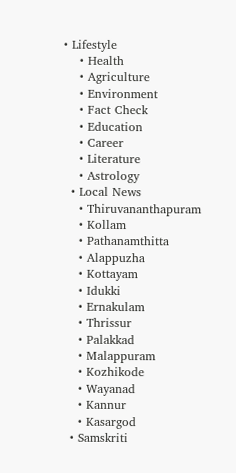• Lifestyle
    • Health
    • Agriculture
    • Environment
    • Fact Check
    • Education
    • Career
    • Literature
    • Astrology
  • Local News
    • Thiruvananthapuram
    • Kollam
    • Pathanamthitta
    • Alappuzha
    • Kottayam
    • Idukki
    • Ernakulam
    • Thrissur
    • Palakkad
    • Malappuram
    • Kozhikode
    • Wayanad
    • Kannur
    • Kasargod
  • Samskriti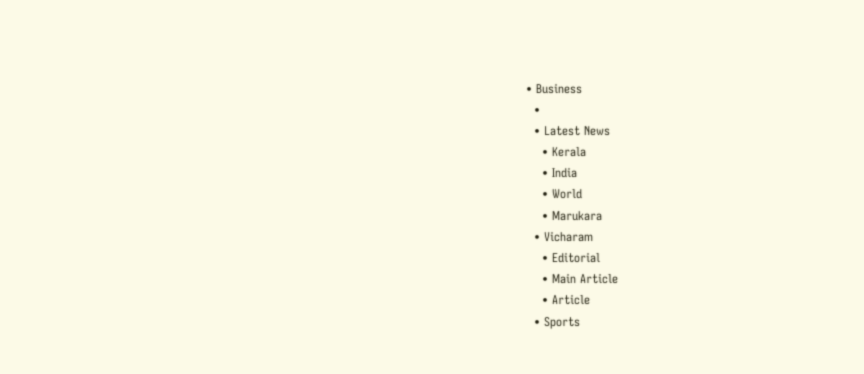• Business
  •
  • Latest News
    • Kerala
    • India
    • World
    • Marukara
  • Vicharam
    • Editorial
    • Main Article
    • Article
  • Sports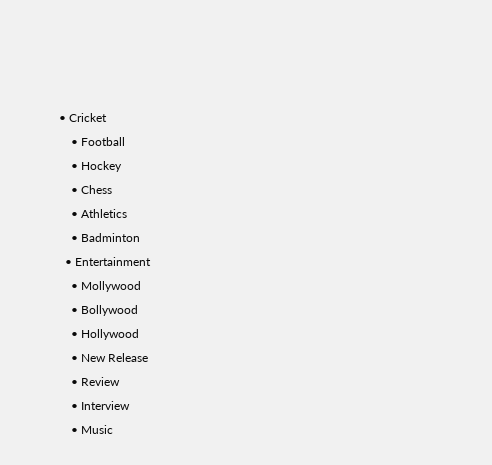• Cricket
    • Football
    • Hockey
    • Chess
    • Athletics
    • Badminton
  • Entertainment
    • Mollywood
    • Bollywood
    • Hollywood
    • New Release
    • Review
    • Interview
    • Music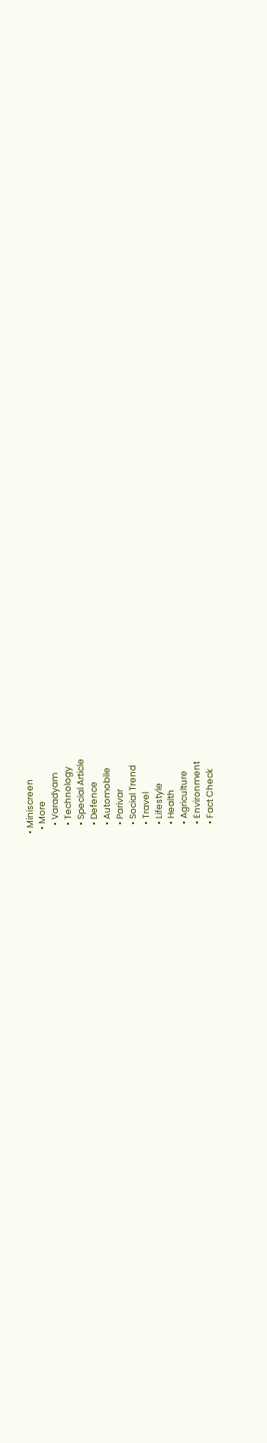• Miniscreen
  • More
    • Varadyam
    • Technology
    • Special Article
    • Defence
    • Automobile
    • Parivar
    • Social Trend
    • Travel
    • Lifestyle
    • Health
    • Agriculture
    • Environment
    • Fact Check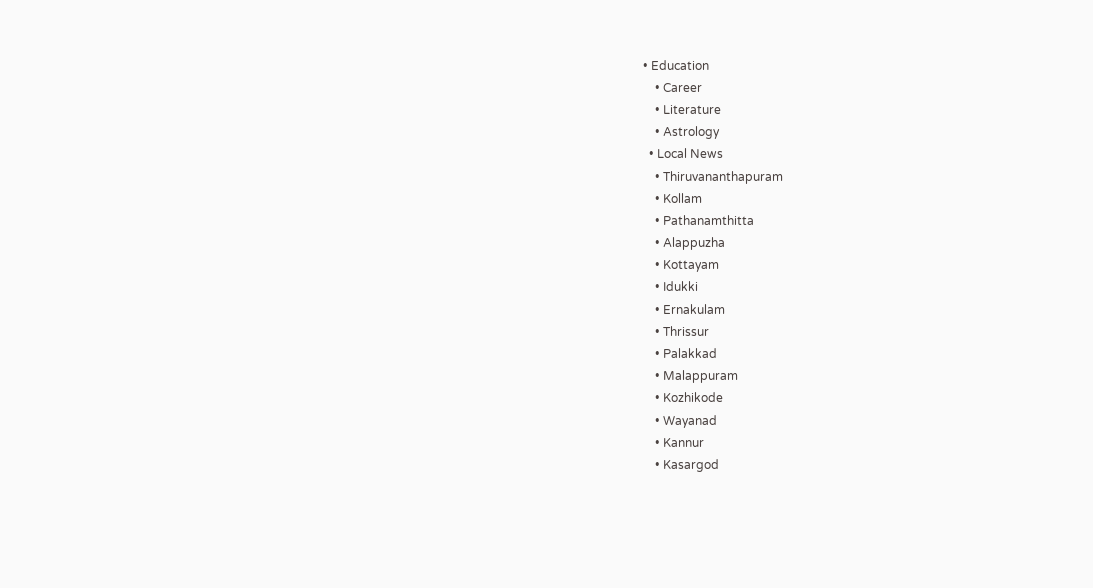• Education
    • Career
    • Literature
    • Astrology
  • Local News
    • Thiruvananthapuram
    • Kollam
    • Pathanamthitta
    • Alappuzha
    • Kottayam
    • Idukki
    • Ernakulam
    • Thrissur
    • Palakkad
    • Malappuram
    • Kozhikode
    • Wayanad
    • Kannur
    • Kasargod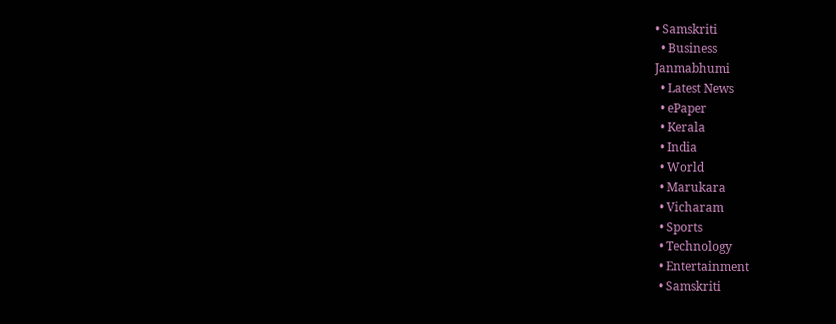• Samskriti
  • Business
Janmabhumi
  • Latest News
  • ePaper
  • Kerala
  • India
  • World
  • Marukara
  • Vicharam
  • Sports
  • Technology
  • Entertainment
  • Samskriti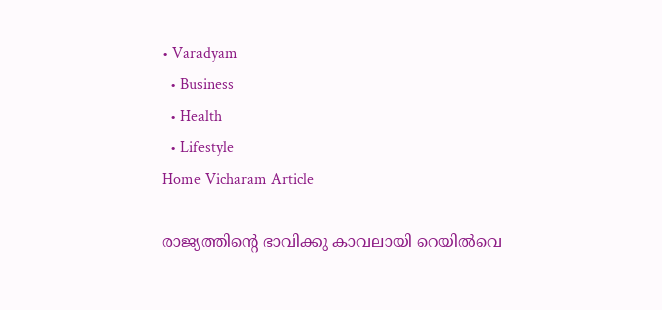• Varadyam
  • Business
  • Health
  • Lifestyle
Home Vicharam Article

രാജ്യത്തിന്റെ ഭാവിക്കു കാവലായി റെയില്‍വെ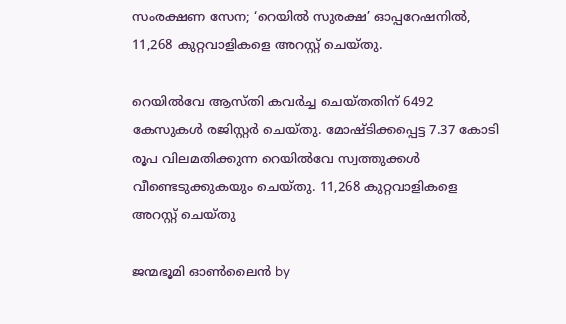സംരക്ഷണ സേന; ‘റെയില്‍ സുരക്ഷ’ ഓപ്പറേഷനില്‍, 11,268 കുറ്റവാളികളെ അറസ്റ്റ് ചെയ്തു.

റെയില്‍വേ ആസ്തി കവര്‍ച്ച ചെയ്തതിന് 6492 കേസുകള്‍ രജിസ്റ്റര്‍ ചെയ്തു. മോഷ്ടിക്കപ്പെട്ട 7.37 കോടി രൂപ വിലമതിക്കുന്ന റെയില്‍വേ സ്വത്തുക്കള്‍ വീണ്ടെടുക്കുകയും ചെയ്തു. 11,268 കുറ്റവാളികളെ അറസ്റ്റ് ചെയ്തു

ജന്മഭൂമി ഓണ്‍ലൈന്‍ by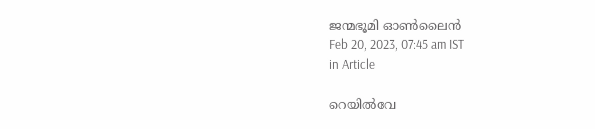ജന്മഭൂമി ഓണ്‍ലൈന്‍
Feb 20, 2023, 07:45 am IST
in Article

റെയില്‍വേ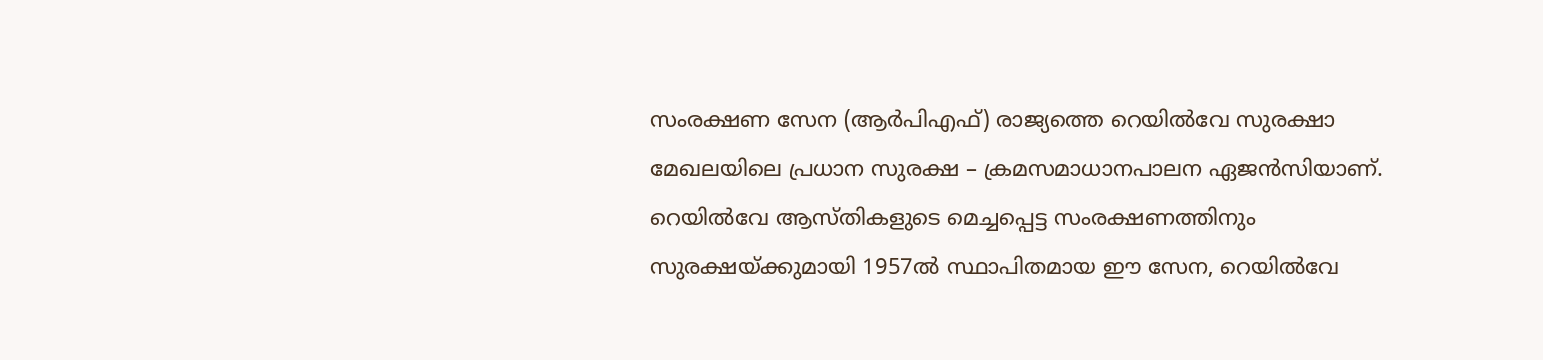സംരക്ഷണ സേന (ആര്‍പിഎഫ്) രാജ്യത്തെ റെയില്‍വേ സുരക്ഷാ മേഖലയിലെ പ്രധാന സുരക്ഷ – ക്രമസമാധാനപാലന ഏജന്‍സിയാണ്. റെയില്‍വേ ആസ്തികളുടെ മെച്ചപ്പെട്ട സംരക്ഷണത്തിനും സുരക്ഷയ്‌ക്കുമായി 1957ല്‍ സ്ഥാപിതമായ ഈ സേന, റെയില്‍വേ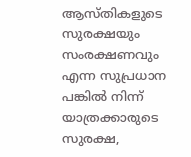ആസ്തികളുടെ സുരക്ഷയും സംരക്ഷണവും എന്ന സുപ്രധാന പങ്കില്‍ നിന്ന് യാത്രക്കാരുടെ സുരക്ഷ,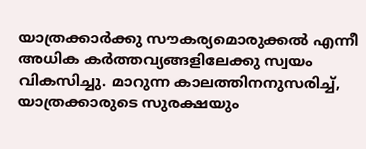യാത്രക്കാര്‍ക്കു സൗകര്യമൊരുക്കല്‍ എന്നീ അധിക കര്‍ത്തവ്യങ്ങളിലേക്കു സ്വയം വികസിച്ചു. മാറുന്ന കാലത്തിനനുസരിച്ച്, യാത്രക്കാരുടെ സുരക്ഷയും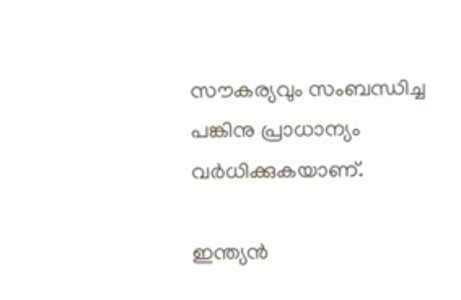സൗകര്യവും സംബന്ധിച്ച പങ്കിനു പ്രാധാന്യം വര്‍ധിക്കുകയാണ്.

ഇന്ത്യന്‍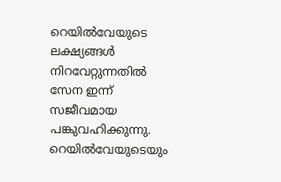റെയില്‍വേയുടെ ലക്ഷ്യങ്ങള്‍ നിറവേറ്റുന്നതില്‍ സേന ഇന്ന് സജീവമായ പങ്കുവഹിക്കുന്നു. റെയില്‍വേയുടെയും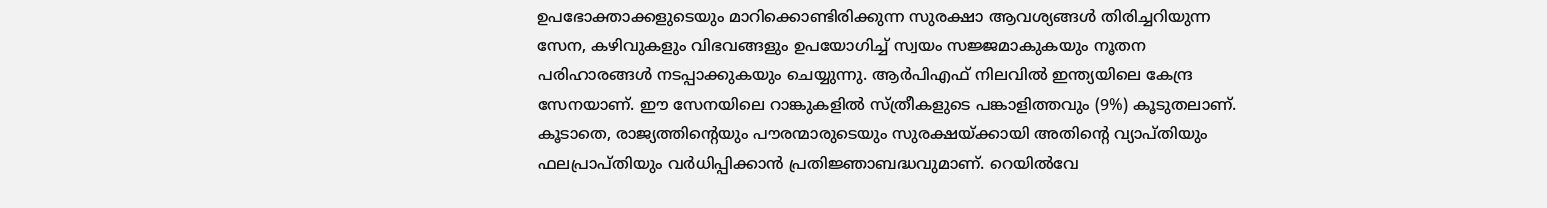ഉപഭോക്താക്കളുടെയും മാറിക്കൊണ്ടിരിക്കുന്ന സുരക്ഷാ ആവശ്യങ്ങള്‍ തിരിച്ചറിയുന്ന സേന, കഴിവുകളും വിഭവങ്ങളും ഉപയോഗിച്ച് സ്വയം സജ്ജമാകുകയും നൂതന പരിഹാരങ്ങള്‍ നടപ്പാക്കുകയും ചെയ്യുന്നു. ആര്‍പിഎഫ് നിലവില്‍ ഇന്ത്യയിലെ കേന്ദ്ര സേനയാണ്. ഈ സേനയിലെ റാങ്കുകളില്‍ സ്ത്രീകളുടെ പങ്കാളിത്തവും (9%) കൂടുതലാണ്. കൂടാതെ, രാജ്യത്തിന്റെയും പൗരന്മാരുടെയും സുരക്ഷയ്‌ക്കായി അതിന്റെ വ്യാപ്തിയും ഫലപ്രാപ്തിയും വര്‍ധിപ്പിക്കാന്‍ പ്രതിജ്ഞാബദ്ധവുമാണ്. റെയില്‍വേ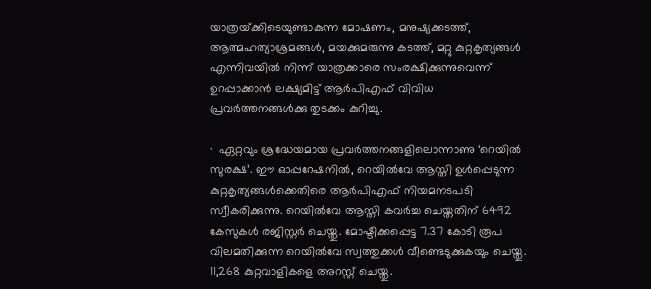യാത്രയ്‌ക്കിടെയുണ്ടാകുന്ന മോഷണം, മനുഷ്യക്കടത്ത്, ആത്മഹത്യാശ്രമങ്ങള്‍, മയക്കുമരുന്നു കടത്ത്, മറ്റു കുറ്റകൃത്യങ്ങള്‍ എന്നിവയില്‍ നിന്ന് യാത്രക്കാരെ സംരക്ഷിക്കുന്നുവെന്ന് ഉറപ്പാക്കാന്‍ ലക്ഷ്യമിട്ട് ആര്‍പിഎഫ് വിവിധ പ്രവര്‍ത്തനങ്ങള്‍ക്കു തുടക്കം കുറിച്ചു.

·  ഏറ്റവും ശ്രദ്ധേയമായ പ്രവര്‍ത്തനങ്ങളിലൊന്നാണു ‘റെയില്‍ സുരക്ഷ’. ഈ ഓപ്പറേഷനില്‍, റെയില്‍വേ ആസ്തി ഉള്‍പ്പെടുന്ന കുറ്റകൃത്യങ്ങള്‍ക്കെതിരെ ആര്‍പിഎഫ് നിയമനടപടി സ്വീകരിക്കുന്നു. റെയില്‍വേ ആസ്തി കവര്‍ച്ച ചെയ്തതിന് 6492 കേസുകള്‍ രജിസ്റ്റര്‍ ചെയ്തു. മോഷ്ടിക്കപ്പെട്ട 7.37 കോടി രൂപ വിലമതിക്കുന്ന റെയില്‍വേ സ്വത്തുക്കള്‍ വീണ്ടെടുക്കുകയും ചെയ്തു. 11,268 കുറ്റവാളികളെ അറസ്റ്റ് ചെയ്തു.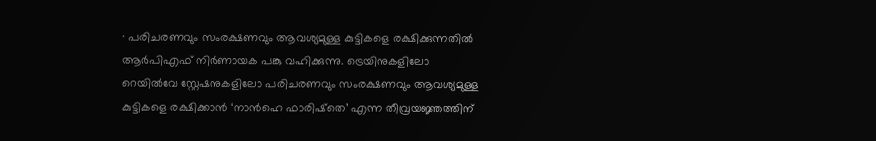· പരിചരണവും സംരക്ഷണവും ആവശ്യമുള്ള കുട്ടികളെ രക്ഷിക്കുന്നതില്‍ ആര്‍പിഎഫ് നിര്‍ണായക പങ്കു വഹിക്കുന്നു. ട്രെയിനുകളിലോ റെയില്‍വേ സ്റ്റേഷനുകളിലോ പരിചരണവും സംരക്ഷണവും ആവശ്യമുള്ള കുട്ടികളെ രക്ഷിക്കാന്‍ ‘നാന്‍ഹെ ഫാരിഷ്‌തെ’ എന്ന തീവ്രയജ്ഞത്തിന്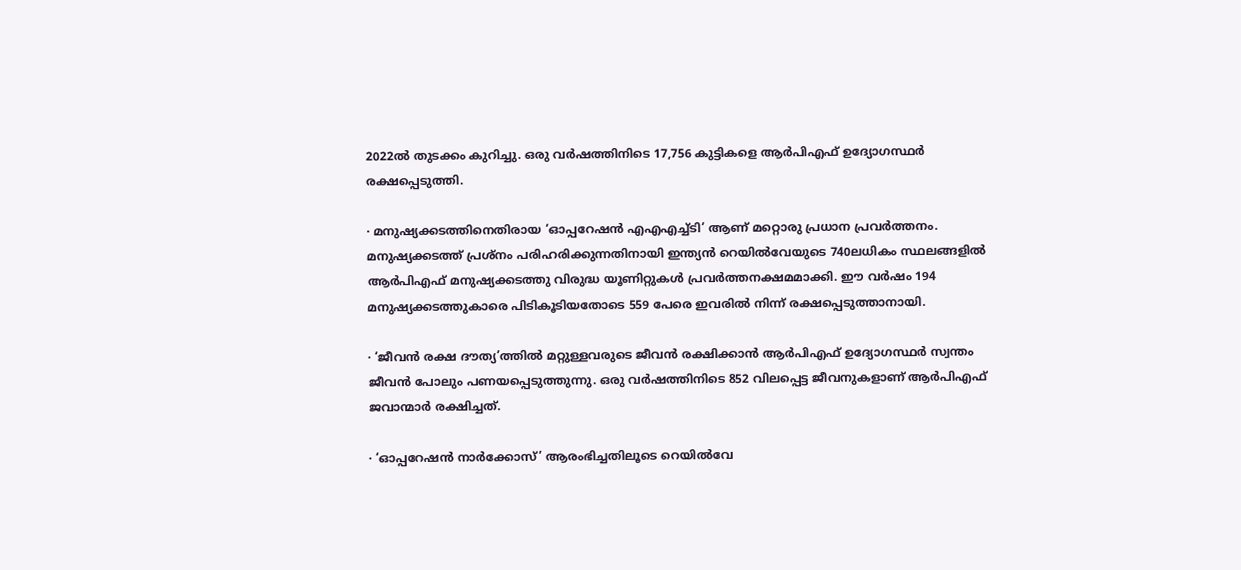2022ല്‍ തുടക്കം കുറിച്ചു. ഒരു വര്‍ഷത്തിനിടെ 17,756 കുട്ടികളെ ആര്‍പിഎഫ് ഉദ്യോഗസ്ഥര്‍ രക്ഷപ്പെടുത്തി.

· മനുഷ്യക്കടത്തിനെതിരായ ‘ഓപ്പറേഷന്‍ എഎഎച്ച്ടി’ ആണ് മറ്റൊരു പ്രധാന പ്രവര്‍ത്തനം. മനുഷ്യക്കടത്ത് പ്രശ്‌നം പരിഹരിക്കുന്നതിനായി ഇന്ത്യന്‍ റെയില്‍വേയുടെ 740ലധികം സ്ഥലങ്ങളില്‍ ആര്‍പിഎഫ് മനുഷ്യക്കടത്തു വിരുദ്ധ യൂണിറ്റുകള്‍ പ്രവര്‍ത്തനക്ഷമമാക്കി. ഈ വര്‍ഷം 194 മനുഷ്യക്കടത്തുകാരെ പിടികൂടിയതോടെ 559 പേരെ ഇവരില്‍ നിന്ന് രക്ഷപ്പെടുത്താനായി.

· ‘ജീവന്‍ രക്ഷ ദൗത്യ’ത്തില്‍ മറ്റുള്ളവരുടെ ജീവന്‍ രക്ഷിക്കാന്‍ ആര്‍പിഎഫ് ഉദ്യോഗസ്ഥര്‍ സ്വന്തം ജീവന്‍ പോലും പണയപ്പെടുത്തുന്നു. ഒരു വര്‍ഷത്തിനിടെ 852 വിലപ്പെട്ട ജീവനുകളാണ് ആര്‍പിഎഫ് ജവാന്മാര്‍ രക്ഷിച്ചത്.

· ‘ഓപ്പറേഷന്‍ നാര്‍ക്കോസ്’ ആരംഭിച്ചതിലൂടെ റെയില്‍വേ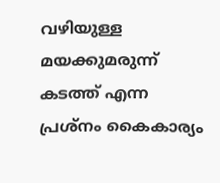വഴിയുള്ള മയക്കുമരുന്ന് കടത്ത് എന്ന പ്രശ്‌നം കൈകാര്യം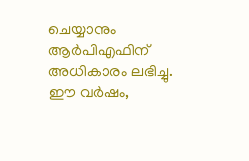ചെയ്യാനും ആര്‍പിഎഫിന് അധികാരം ലഭിച്ചു. ഈ വര്‍ഷം,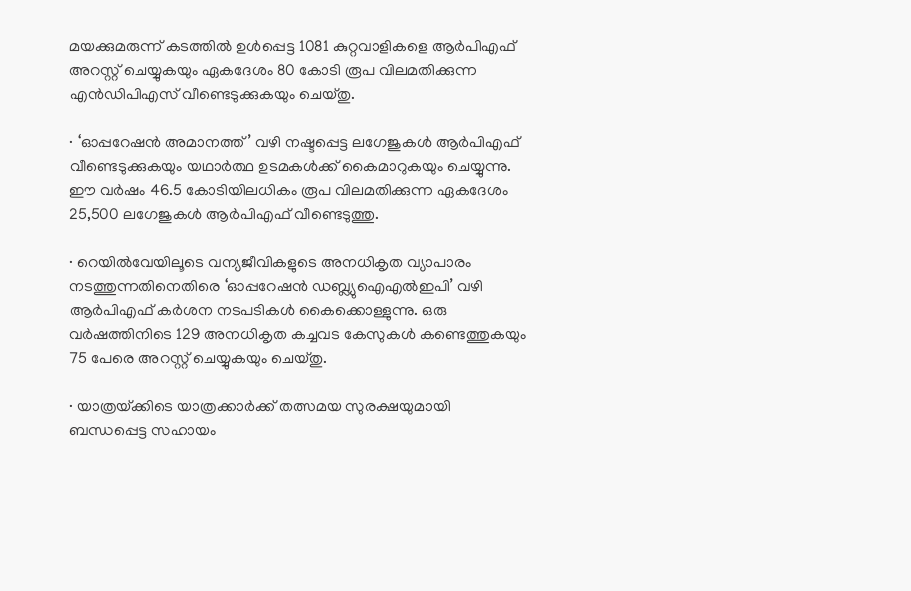മയക്കുമരുന്ന് കടത്തില്‍ ഉള്‍പ്പെട്ട 1081 കുറ്റവാളികളെ ആര്‍പിഎഫ് അറസ്റ്റ് ചെയ്യുകയും ഏകദേശം 80 കോടി രൂപ വിലമതിക്കുന്ന എന്‍ഡിപിഎസ് വീണ്ടെടുക്കുകയും ചെയ്തു.

· ‘ഓപ്പറേഷന്‍ അമാനത്ത്’ വഴി നഷ്ടപ്പെട്ട ലഗേജുകള്‍ ആര്‍പിഎഫ് വീണ്ടെടുക്കുകയും യഥാര്‍ത്ഥ ഉടമകള്‍ക്ക് കൈമാറുകയും ചെയ്യുന്നു. ഈ വര്‍ഷം 46.5 കോടിയിലധികം രൂപ വിലമതിക്കുന്ന ഏകദേശം 25,500 ലഗേജുകള്‍ ആര്‍പിഎഫ് വീണ്ടെടുത്തു.

· റെയില്‍വേയിലൂടെ വന്യജീവികളുടെ അനധികൃത വ്യാപാരം നടത്തുന്നതിനെതിരെ ‘ഓപ്പറേഷന്‍ ഡബ്ല്യുഐഎല്‍ഇപി’ വഴി  ആര്‍പിഎഫ് കര്‍ശന നടപടികള്‍ കൈക്കൊള്ളുന്നു. ഒരു വര്‍ഷത്തിനിടെ 129 അനധികൃത കച്ചവട കേസുകള്‍ കണ്ടെത്തുകയും 75 പേരെ അറസ്റ്റ് ചെയ്യുകയും ചെയ്തു.

· യാത്രയ്‌ക്കിടെ യാത്രക്കാര്‍ക്ക് തത്സമയ സുരക്ഷയുമായി ബന്ധപ്പെട്ട സഹായം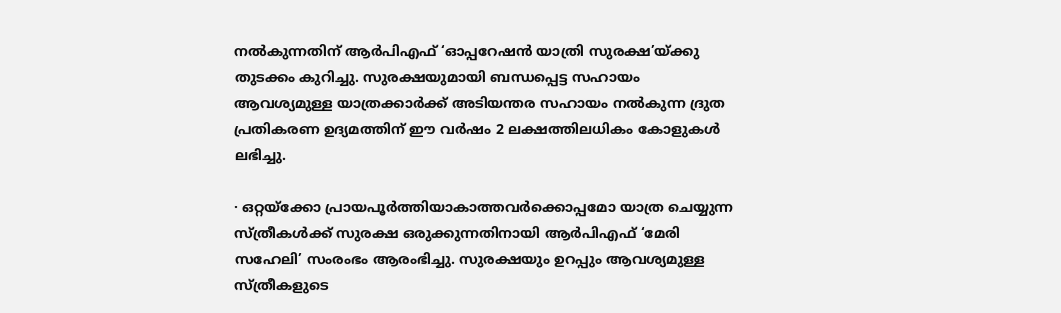നല്‍കുന്നതിന് ആര്‍പിഎഫ് ‘ഓപ്പറേഷന്‍ യാത്രി സുരക്ഷ’യ്‌ക്കു തുടക്കം കുറിച്ചു. സുരക്ഷയുമായി ബന്ധപ്പെട്ട സഹായം ആവശ്യമുള്ള യാത്രക്കാര്‍ക്ക് അടിയന്തര സഹായം നല്‍കുന്ന ദ്രുത പ്രതികരണ ഉദ്യമത്തിന് ഈ വര്‍ഷം 2 ലക്ഷത്തിലധികം കോളുകള്‍ ലഭിച്ചു.

· ഒറ്റയ്‌ക്കോ പ്രായപൂര്‍ത്തിയാകാത്തവര്‍ക്കൊപ്പമോ യാത്ര ചെയ്യുന്ന സ്ത്രീകള്‍ക്ക് സുരക്ഷ ഒരുക്കുന്നതിനായി ആര്‍പിഎഫ് ‘മേരി സഹേലി’ സംരംഭം ആരംഭിച്ചു. സുരക്ഷയും ഉറപ്പും ആവശ്യമുള്ള സ്ത്രീകളുടെ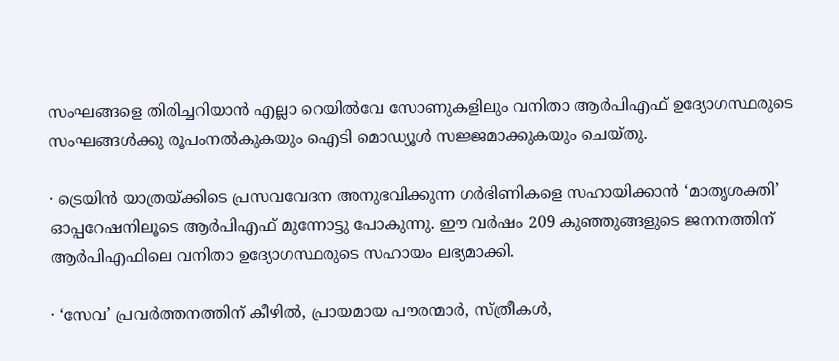സംഘങ്ങളെ തിരിച്ചറിയാന്‍ എല്ലാ റെയില്‍വേ സോണുകളിലും വനിതാ ആര്‍പിഎഫ് ഉദ്യോഗസ്ഥരുടെ സംഘങ്ങള്‍ക്കു രൂപംനല്‍കുകയും ഐടി മൊഡ്യൂള്‍ സജ്ജമാക്കുകയും ചെയ്തു.

· ട്രെയിന്‍ യാത്രയ്‌ക്കിടെ പ്രസവവേദന അനുഭവിക്കുന്ന ഗര്‍ഭിണികളെ സഹായിക്കാന്‍ ‘മാതൃശക്തി’ ഓപ്പറേഷനിലൂടെ ആര്‍പിഎഫ് മുന്നോട്ടു പോകുന്നു. ഈ വര്‍ഷം 209 കുഞ്ഞുങ്ങളുടെ ജനനത്തിന് ആര്‍പിഎഫിലെ വനിതാ ഉദ്യോഗസ്ഥരുടെ സഹായം ലഭ്യമാക്കി.

· ‘സേവ’ പ്രവര്‍ത്തനത്തിന് കീഴില്‍, പ്രായമായ പൗരന്മാര്‍, സ്ത്രീകള്‍,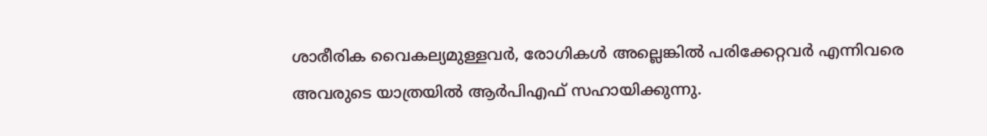ശാരീരിക വൈകല്യമുള്ളവര്‍, രോഗികള്‍ അല്ലെങ്കില്‍ പരിക്കേറ്റവര്‍ എന്നിവരെ അവരുടെ യാത്രയില്‍ ആര്‍പിഎഫ് സഹായിക്കുന്നു.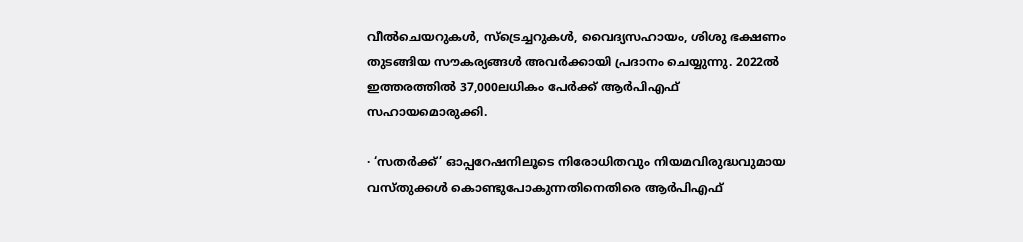വീല്‍ചെയറുകള്‍, സ്‌ട്രെച്ചറുകള്‍, വൈദ്യസഹായം, ശിശു ഭക്ഷണം തുടങ്ങിയ സൗകര്യങ്ങള്‍ അവര്‍ക്കായി പ്രദാനം ചെയ്യുന്നു. 2022ല്‍ ഇത്തരത്തില്‍ 37,000ലധികം പേര്‍ക്ക് ആര്‍പിഎഫ് സഹായമൊരുക്കി.

· ‘സതര്‍ക്ക്’ ഓപ്പറേഷനിലൂടെ നിരോധിതവും നിയമവിരുദ്ധവുമായ വസ്തുക്കള്‍ കൊണ്ടുപോകുന്നതിനെതിരെ ആര്‍പിഎഫ്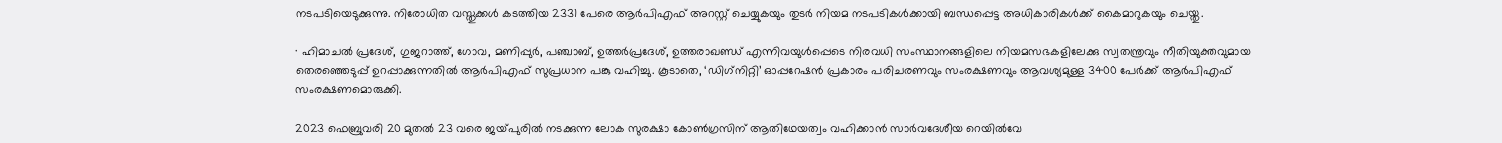നടപടിയെടുക്കുന്നു. നിരോധിത വസ്തുക്കള്‍ കടത്തിയ 2331 പേരെ ആര്‍പിഎഫ് അറസ്റ്റ് ചെയ്യുകയും തുടര്‍ നിയമ നടപടികള്‍ക്കായി ബന്ധപ്പെട്ട അധികാരികള്‍ക്ക് കൈമാറുകയും ചെയ്തു.

· ഹിമാചല്‍ പ്രദേശ്, ഗുജറാത്ത്, ഗോവ, മണിപ്പുര്‍, പഞ്ചാബ്, ഉത്തര്‍പ്രദേശ്, ഉത്തരാഖണ്ഡ് എന്നിവയുള്‍പ്പെടെ നിരവധി സംസ്ഥാനങ്ങളിലെ നിയമസഭകളിലേക്കു സ്വതന്ത്രവും നീതിയുക്തവുമായ തെരഞ്ഞെടുപ്പ് ഉറപ്പാക്കുന്നതില്‍ ആര്‍പിഎഫ് സുപ്രധാന പങ്കു വഹിച്ചു. കൂടാതെ, ‘ഡിഗ്‌നിറ്റി’ ഓപ്പറേഷന്‍ പ്രകാരം പരിചരണവും സംരക്ഷണവും ആവശ്യമുള്ള 3400 പേര്‍ക്ക് ആര്‍പിഎഫ് സംരക്ഷണമൊരുക്കി.

2023 ഫെബ്രുവരി 20 മുതല്‍ 23 വരെ ജയ്‌പുരില്‍ നടക്കുന്ന ലോക സുരക്ഷാ കോണ്‍ഗ്രസിന് ആതിഥേയത്വം വഹിക്കാന്‍ സാര്‍വദേശീയ റെയില്‍വേ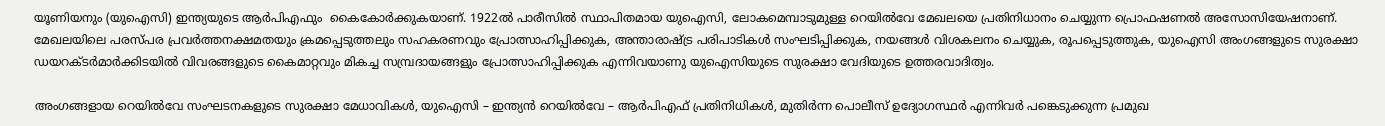യൂണിയനും (യുഐസി) ഇന്ത്യയുടെ ആര്‍പിഎഫും  കൈകോര്‍ക്കുകയാണ്. 1922ല്‍ പാരീസില്‍ സ്ഥാപിതമായ യുഐസി, ലോകമെമ്പാടുമുള്ള റെയില്‍വേ മേഖലയെ പ്രതിനിധാനം ചെയ്യുന്ന പ്രൊഫഷണല്‍ അസോസിയേഷനാണ്. മേഖലയിലെ പരസ്പര പ്രവര്‍ത്തനക്ഷമതയും ക്രമപ്പെടുത്തലും സഹകരണവും പ്രോത്സാഹിപ്പിക്കുക, അന്താരാഷ്‌ട്ര പരിപാടികള്‍ സംഘടിപ്പിക്കുക, നയങ്ങള്‍ വിശകലനം ചെയ്യുക, രൂപപ്പെടുത്തുക, യുഐസി അംഗങ്ങളുടെ സുരക്ഷാ ഡയറക്ടര്‍മാര്‍ക്കിടയില്‍ വിവരങ്ങളുടെ കൈമാറ്റവും മികച്ച സമ്പ്രദായങ്ങളും പ്രോത്സാഹിപ്പിക്കുക എന്നിവയാണു യുഐസിയുടെ സുരക്ഷാ വേദിയുടെ ഉത്തരവാദിത്വം.

അംഗങ്ങളായ റെയില്‍വേ സംഘടനകളുടെ സുരക്ഷാ മേധാവികള്‍, യുഐസി – ഇന്ത്യന്‍ റെയില്‍വേ – ആര്‍പിഎഫ് പ്രതിനിധികള്‍, മുതിര്‍ന്ന പൊലീസ് ഉദ്യോഗസ്ഥര്‍ എന്നിവര്‍ പങ്കെടുക്കുന്ന പ്രമുഖ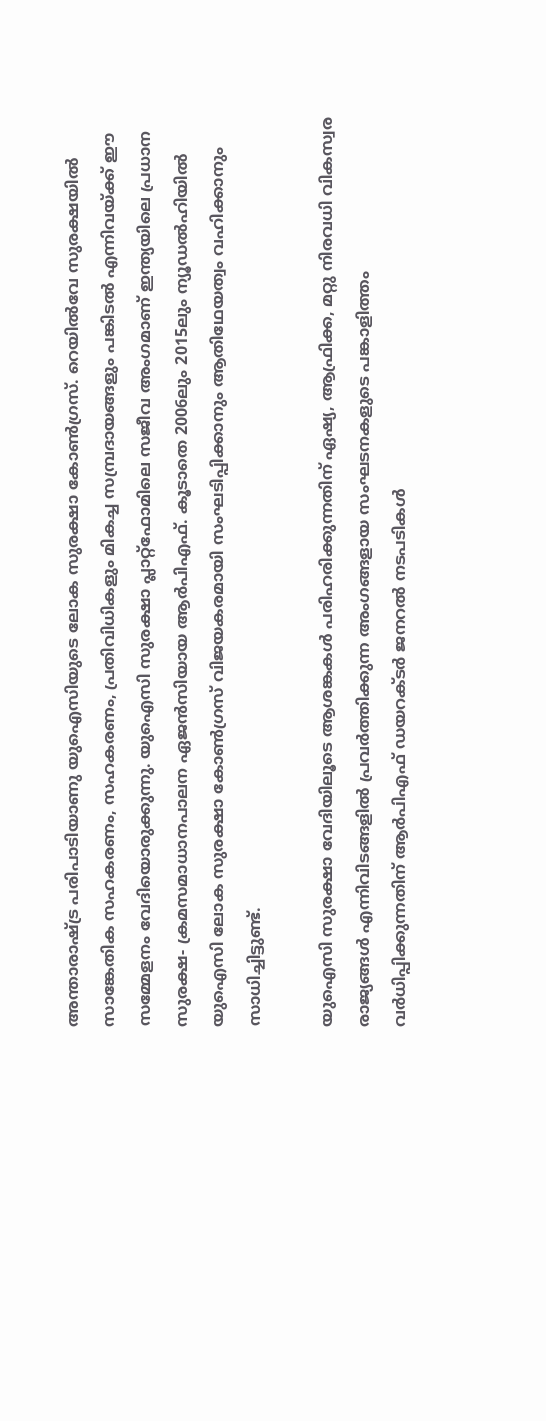അന്താരാഷ്‌ട്ര പരിപാടിയാണു യുഐസിയുടെ ലോക സുരക്ഷാ കോണ്‍ഗ്രസ്. റെയില്‍വേ സുരക്ഷയില്‍ സാങ്കേതിക സഹകരണം, സഹകരണം, പ്രതിവിധികളും മികച്ച സമ്പ്രദായങ്ങളും പങ്കിടല്‍ എന്നിവയ്‌ക്ക് ഈ സമ്മേളനം വേദിയൊരുക്കുന്നു. യുഐസി സുരക്ഷാ പ്ലാറ്റ്‌ഫോമിലെ സജീവ അംഗമാണ് ഇന്ത്യയിലെ പ്രധാന സുരക്ഷ- ക്രമസമാധാനപാലന ഏജന്‍സിയായ ആര്‍പിഎഫ്. കൂടാതെ 2006ലും 2015ലും ന്യൂഡല്‍ഹിയില്‍ യുഐസി ലോക സുരക്ഷാ കോണ്‍ഗ്രസ് വിജയകരമായി സംഘടിപ്പിക്കാനും ആതിഥേയത്വം വഹിക്കാനും സാധിച്ചിട്ടുണ്ട്.

യുഐസി സുരക്ഷാ വേദിയിലൂടെ ആശങ്കകള്‍ പരിഹരിക്കുന്നതിന് ഏഷ്യ, ആഫ്രിക്ക, മറ്റു നിരവധി വികസ്വര രാജ്യങ്ങള്‍ എന്നിവിടങ്ങളില്‍ പ്രവര്‍ത്തിക്കുന്ന അംഗങ്ങളായ സംഘടനകളുടെ പങ്കാളിത്തം വര്‍ധിപ്പിക്കുന്നതിന് ആര്‍പിഎഫ് ഡയറക്ടര്‍ ജനറല്‍ നടപടികള്‍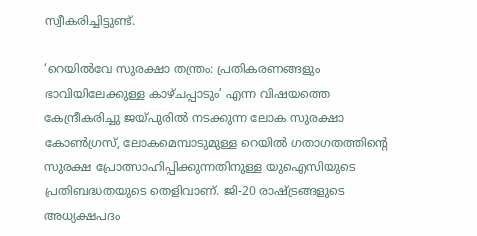സ്വീകരിച്ചിട്ടുണ്ട്.

‘റെയില്‍വേ സുരക്ഷാ തന്ത്രം: പ്രതികരണങ്ങളും ഭാവിയിലേക്കുള്ള കാഴ്ചപ്പാടും’ എന്ന വിഷയത്തെ കേന്ദ്രീകരിച്ചു ജയ്‌പുരില്‍ നടക്കുന്ന ലോക സുരക്ഷാ കോണ്‍ഗ്രസ്, ലോകമെമ്പാടുമുള്ള റെയില്‍ ഗതാഗതത്തിന്റെ സുരക്ഷ പ്രോത്സാഹിപ്പിക്കുന്നതിനുള്ള യുഐസിയുടെ പ്രതിബദ്ധതയുടെ തെളിവാണ്. ജി-20 രാഷ്‌ട്രങ്ങളുടെ അധ്യക്ഷപദം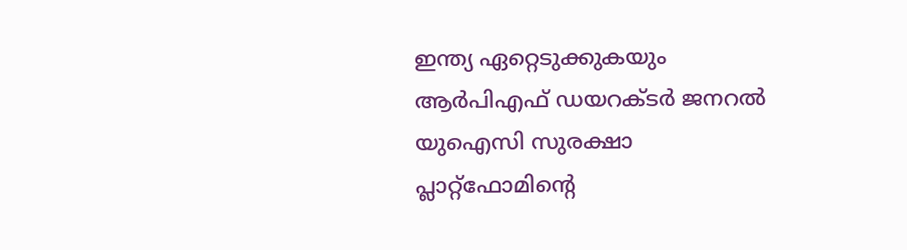ഇന്ത്യ ഏറ്റെടുക്കുകയും ആര്‍പിഎഫ് ഡയറക്ടര്‍ ജനറല്‍ യുഐസി സുരക്ഷാ പ്ലാറ്റ്ഫോമിന്റെ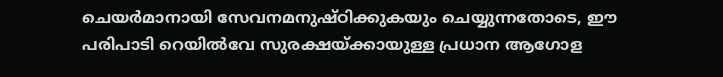ചെയര്‍മാനായി സേവനമനുഷ്ഠിക്കുകയും ചെയ്യുന്നതോടെ, ഈ പരിപാടി റെയില്‍വേ സുരക്ഷയ്‌ക്കായുള്ള പ്രധാന ആഗോള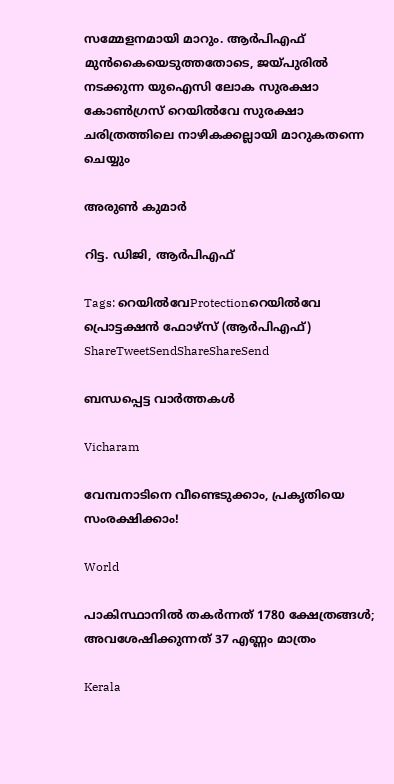സമ്മേളനമായി മാറും. ആര്‍പിഎഫ് മുന്‍കൈയെടുത്തതോടെ, ജയ്‌പുരില്‍ നടക്കുന്ന യുഐസി ലോക സുരക്ഷാ കോണ്‍ഗ്രസ് റെയില്‍വേ സുരക്ഷാ ചരിത്രത്തിലെ നാഴികക്കല്ലായി മാറുകതന്നെ ചെയ്യും

അരുണ്‍ കുമാര്‍

റിട്ട. ഡിജി, ആര്‍പിഎഫ്

Tags: റെയില്‍വേProtectionറെയില്‍വേ പ്രൊട്ടക്ഷന്‍ ഫോഴ്‌സ് (ആര്‍പിഎഫ്)
ShareTweetSendShareShareSend

ബന്ധപ്പെട്ട വാര്‍ത്തകള്‍

Vicharam

വേമ്പനാടിനെ വീണ്ടെടുക്കാം, പ്രകൃതിയെ സംരക്ഷിക്കാം!

World

പാകിസ്ഥാനില്‍ തകര്‍ന്നത് 1780 ക്ഷേത്രങ്ങള്‍; അവശേഷിക്കുന്നത് 37 എണ്ണം മാത്രം

Kerala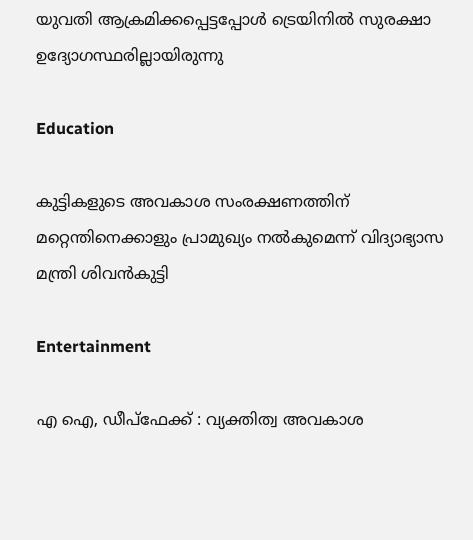യുവതി ആക്രമിക്കപ്പെട്ടപ്പോള്‍ ട്രെയിനില്‍ സുരക്ഷാ ഉദ്യോഗസ്ഥരില്ലായിരുന്നു

Education

കുട്ടികളുടെ അവകാശ സംരക്ഷണത്തിന് മറ്റെന്തിനെക്കാളും പ്രാമുഖ്യം നല്‍കുമെന്ന് വിദ്യാഭ്യാസ മന്ത്രി ശിവന്‍കുട്ടി

Entertainment

എ ഐ, ഡീപ്‌ഫേക്ക് : വ്യക്തിത്വ അവകാശ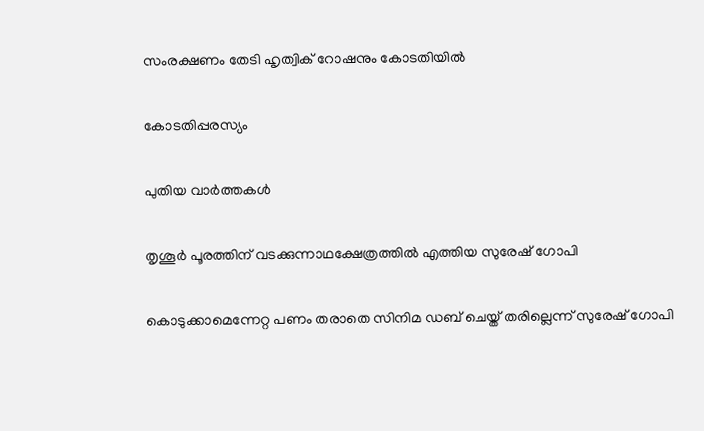സംരക്ഷണം തേടി ഹൃത്വിക് റോഷനും കോടതിയില്‍

കോടതിപ്പരസ്യം

പുതിയ വാര്‍ത്തകള്‍

തൃശൂര്‍ പൂരത്തിന് വടക്കുന്നാഥക്ഷേത്രത്തില്‍ എത്തിയ സുരേഷ് ഗോപി

കൊടുക്കാമെന്നേറ്റ പണം തരാതെ സിനിമ ഡബ് ചെയ്ത് തരില്ലെന്ന് സുരേഷ് ഗോപി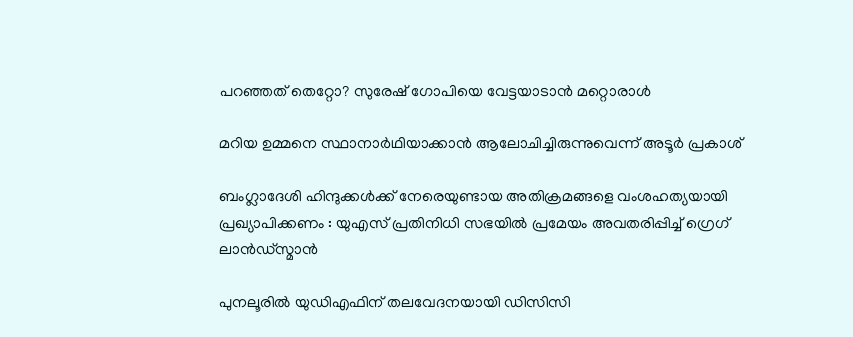പറഞ്ഞത് തെറ്റോ? സുരേഷ് ഗോപിയെ വേട്ടയാടാന്‍ മറ്റൊരാള്‍

മറിയ ഉമ്മനെ സ്ഥാനാര്‍ഥിയാക്കാന്‍ ആലോചിച്ചിരുന്നുവെന്ന് അടൂര്‍ പ്രകാശ്

ബംഗ്ലാദേശി ഹിന്ദുക്കൾക്ക് നേരെയുണ്ടായ അതിക്രമങ്ങളെ വംശഹത്യയായി പ്രഖ്യാപിക്കണം : യുഎസ് പ്രതിനിധി സഭയിൽ പ്രമേയം അവതരിപ്പിച്ച് ഗ്രെഗ് ലാൻഡ്സ്മാൻ

പുനലൂരില്‍ യുഡിഎഫിന് തലവേദനയായി ഡിസിസി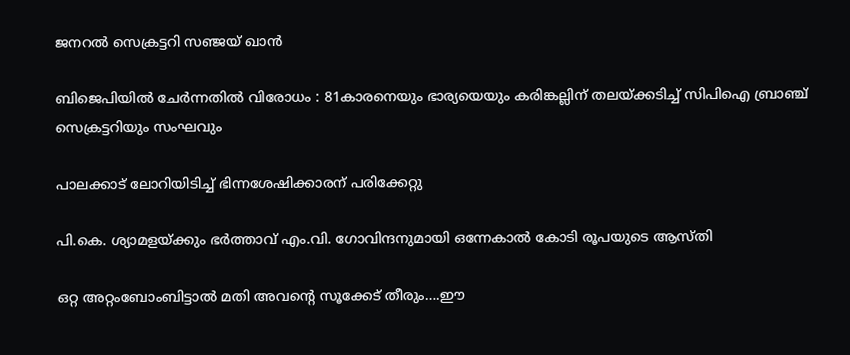ജനറല്‍ സെക്രട്ടറി സഞ്ജയ് ഖാന്‍

ബിജെപിയില്‍ ചേര്‍ന്നതില്‍ വിരോധം : 81കാരനെയും ഭാര്യയെയും കരിങ്കല്ലിന് തലയ്‌ക്കടിച്ച് സിപിഐ ബ്രാഞ്ച് സെക്രട്ടറിയും സംഘവും

പാലക്കാട് ലോറിയിടിച്ച് ഭിന്നശേഷിക്കാരന് പരിക്കേറ്റു

പി.കെ. ശ്യാമളയ്‌ക്കും ഭര്‍ത്താവ് എം.വി. ഗോവിന്ദനുമായി ഒന്നേകാല്‍ കോടി രൂപയുടെ ആസ്തി

ഒറ്റ അറ്റംബോംബിട്ടാൽ മതി അവന്റെ സൂക്കേട് തീരും….ഈ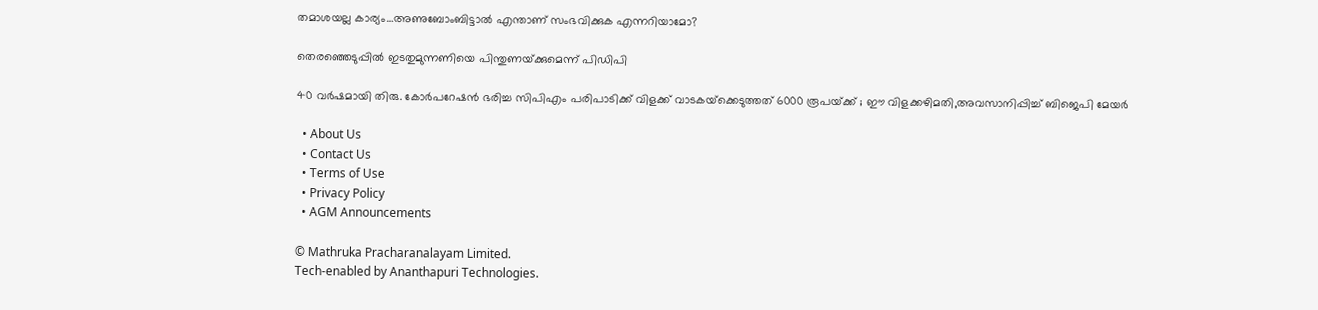തമാശയല്ല കാര്യം…അണുബോംബിട്ടാല്‍ എന്താണ് സംഭവിക്കുക എന്നറിയാമോ?

തെരഞ്ഞെടുപ്പില്‍ ഇടതുമുന്നണിയെ പിന്തുണയ്‌ക്കുമെന്ന് പിഡിപി

40 വര്‍ഷമായി തിരു. കോര്‍പറേഷന്‍ ഭരിച്ച സിപിഎം പരിപാടിക്ക് വിളക്ക് വാടകയ്‌ക്കെടുത്തത് 6000 രൂപയ്‌ക്ക് ; ഈ വിളക്കഴിമതി,അവസാനിപ്പിച്ച് ബിജെപി മേയര്‍

  • About Us
  • Contact Us
  • Terms of Use
  • Privacy Policy
  • AGM Announcements

© Mathruka Pracharanalayam Limited.
Tech-enabled by Ananthapuri Technologies.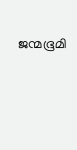ജന്മഭൂമി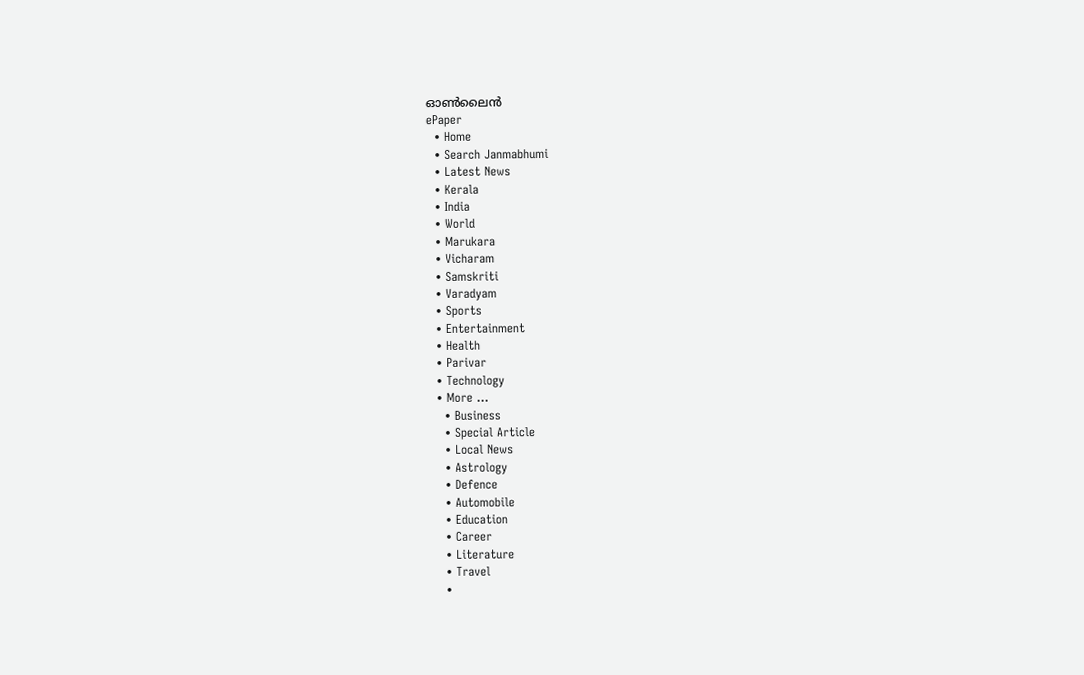ഓണ്‍ലൈന്‍
ePaper
  • Home
  • Search Janmabhumi
  • Latest News
  • Kerala
  • India
  • World
  • Marukara
  • Vicharam
  • Samskriti
  • Varadyam
  • Sports
  • Entertainment
  • Health
  • Parivar
  • Technology
  • More …
    • Business
    • Special Article
    • Local News
    • Astrology
    • Defence
    • Automobile
    • Education
    • Career
    • Literature
    • Travel
    •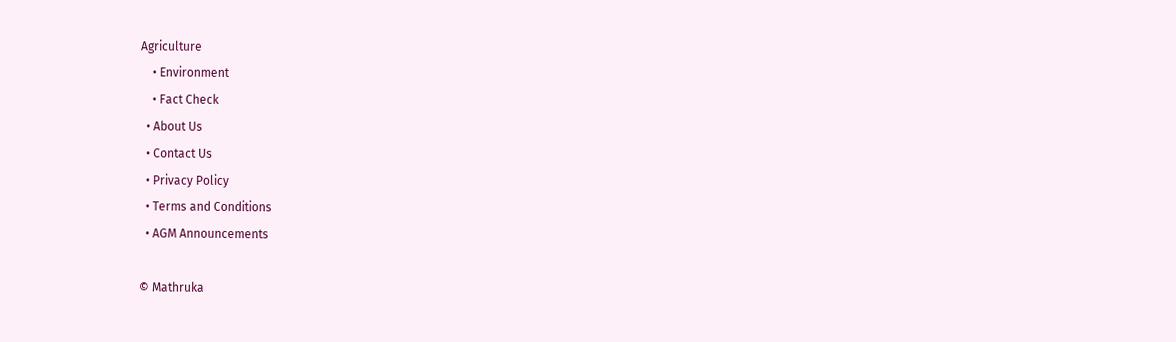Agriculture
    • Environment
    • Fact Check
  • About Us
  • Contact Us
  • Privacy Policy
  • Terms and Conditions
  • AGM Announcements

© Mathruka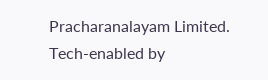Pracharanalayam Limited.
Tech-enabled by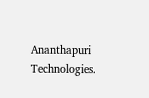Ananthapuri Technologies.